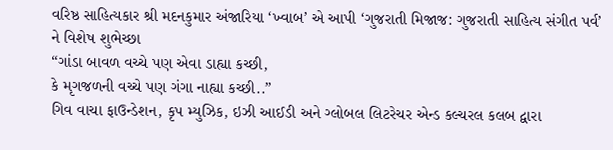વરિષ્ઠ સાહિત્યકાર શ્રી મદનકુમાર અંજારિયા ‘ખ્વાબ’ એ આપી ‘ગુજરાતી મિજાજ: ગુજરાતી સાહિત્ય સંગીત પર્વ’ ને વિશેષ શુભેચ્છા
“ગાંડા બાવળ વચ્ચે પણ એવા ડાહ્યા કચ્છી,
કે મૃગજળની વચ્ચે પણ ગંગા નાહ્યા કચ્છી..”
ગિવ વાચા ફાઉન્ડેશન, કૃપ મ્યુઝિક, ઇઝી આઈડી અને ગ્લોબલ લિટરેચર એન્ડ કલ્ચરલ કલબ દ્વારા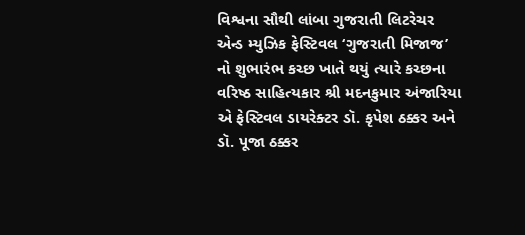વિશ્વના સૌથી લાંબા ગુજરાતી લિટરેચર એન્ડ મ્યુઝિક ફેસ્ટિવલ ‘ગુજરાતી મિજાજ’ નો શુભારંભ કચ્છ ખાતે થયું ત્યારે કચ્છના વરિષ્ઠ સાહિત્યકાર શ્રી મદનકુમાર અંજારિયા એ ફેસ્ટિવલ ડાયરેક્ટર ડૉ. કૃપેશ ઠક્કર અને ડૉ. પૂજા ઠક્કર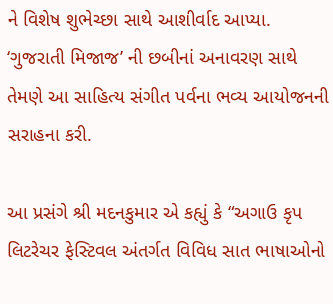ને વિશેષ શુભેચ્છા સાથે આશીર્વાદ આપ્યા. ‘ગુજરાતી મિજાજ’ ની છબીનાં અનાવરણ સાથે તેમણે આ સાહિત્ય સંગીત પર્વના ભવ્ય આયોજનની સરાહના કરી.

આ પ્રસંગે શ્રી મદનકુમાર એ કહ્યું કે “અગાઉ કૃપ લિટરેચર ફેસ્ટિવલ અંતર્ગત વિવિધ સાત ભાષાઓનો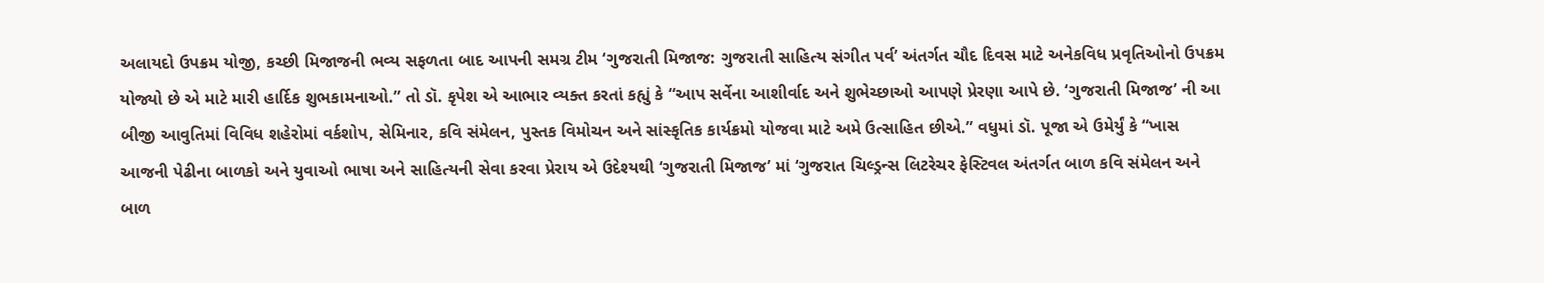અલાયદો ઉપક્રમ યોજી, કચ્છી મિજાજની ભવ્ય સફળતા બાદ આપની સમગ્ર ટીમ ‘ગુજરાતી મિજાજ: ગુજરાતી સાહિત્ય સંગીત પર્વ’ અંતર્ગત ચૌદ દિવસ માટે અનેકવિધ પ્રવૃતિઓનો ઉપક્રમ યોજ્યો છે એ માટે મારી હાર્દિક શુભકામનાઓ.” તો ડૉ. કૃપેશ એ આભાર વ્યક્ત કરતાં કહ્યું કે “આપ સર્વેના આશીર્વાદ અને શુભેચ્છાઓ આપણે પ્રેરણા આપે છે. ‘ગુજરાતી મિજાજ’ ની આ બીજી આવુતિમાં વિવિધ શહેરોમાં વર્કશોપ, સેમિનાર, કવિ સંમેલન, પુસ્તક વિમોચન અને સાંસ્કૃતિક કાર્યક્રમો યોજવા માટે અમે ઉત્સાહિત છીએ.” વધુમાં ડૉ. પૂજા એ ઉમેર્યું કે “ખાસ આજની પેઢીના બાળકો અને યુવાઓ ભાષા અને સાહિત્યની સેવા કરવા પ્રેરાય એ ઉદેશ્યથી ‘ગુજરાતી મિજાજ’ માં ‘ગુજરાત ચિલ્ડ્રન્સ લિટરેચર ફેસ્ટિવલ અંતર્ગત બાળ કવિ સંમેલન અને બાળ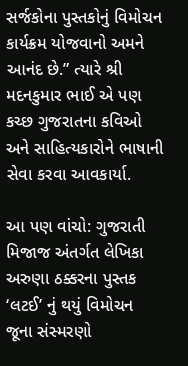સર્જકોના પુસ્તકોનું વિમોચન કાર્યક્રમ યોજવાનો અમને આનંદ છે.” ત્યારે શ્રી મદનકુમાર ભાઈ એ પણ કચ્છ ગુજરાતના કવિઓ અને સાહિત્યકારોને ભાષાની સેવા કરવા આવકાર્યા.

આ પણ વાંચો: ગુજરાતી મિજાજ અંતર્ગત લેખિકા અરુણા ઠક્કરના પુસ્તક ‘લટઈ’ નું થયું વિમોચન
જૂના સંસ્મરણો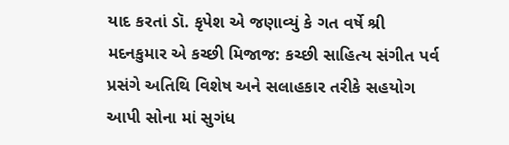યાદ કરતાં ડૉ. કૃપેશ એ જણાવ્યું કે ગત વર્ષે શ્રી મદનકુમાર એ કચ્છી મિજાજ: કચ્છી સાહિત્ય સંગીત પર્વ પ્રસંગે અતિથિ વિશેષ અને સલાહકાર તરીકે સહયોગ આપી સોના માં સુગંધ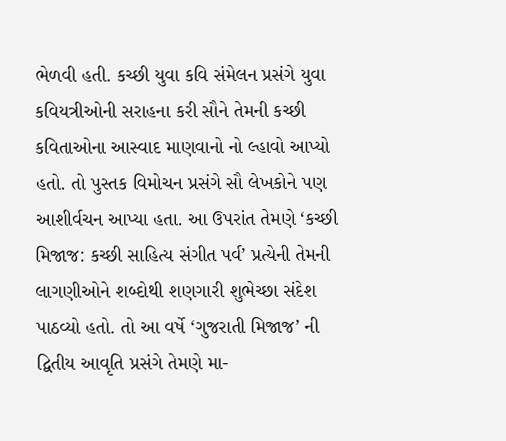ભેળવી હતી. કચ્છી યુવા કવિ સંમેલન પ્રસંગે યુવા કવિયત્રીઓની સરાહના કરી સૌને તેમની કચ્છી કવિતાઓના આસ્વાદ માણવાનો નો લ્હાવો આપ્યો હતો. તો પુસ્તક વિમોચન પ્રસંગે સૌ લેખકોને પણ આશીર્વચન આપ્યા હતા. આ ઉપરાંત તેમણે ‘કચ્છી મિજાજ: કચ્છી સાહિત્ય સંગીત પર્વ’ પ્રત્યેની તેમની લાગણીઓને શબ્દોથી શણગારી શુભેચ્છા સંદેશ પાઠવ્યો હતો. તો આ વર્ષે ‘ગુજરાતી મિજાજ’ ની દ્વિતીય આવૃતિ પ્રસંગે તેમણે મા-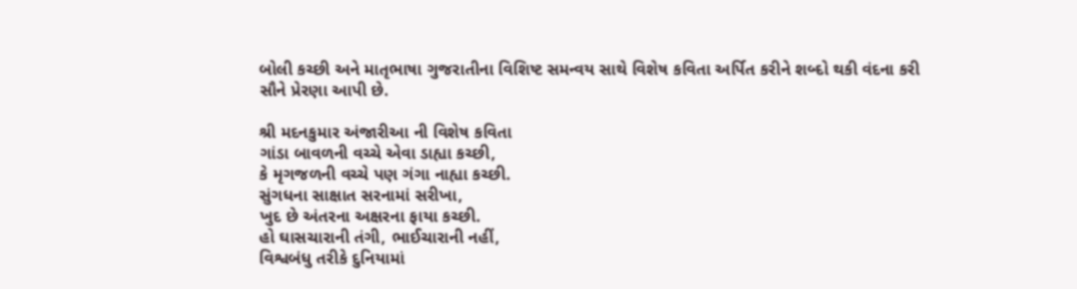બોલી કચ્છી અને માતૃભાષા ગુજરાતીના વિશિષ્ટ સમન્વય સાથે વિશેષ કવિતા અર્પિત કરીને શબ્દો થકી વંદના કરી સૌને પ્રેરણા આપી છે.

શ્રી મદનકુમાર અંજારીઆ ની વિશેષ કવિતા
ગાંડા બાવળની વચ્ચે એવા ડાહ્યા કચ્છી,
કે મૃગજળની વચ્ચે પણ ગંગા નાહ્યા કચ્છી.
સુંગધના સાક્ષાત સરનામાં સરીખા,
ખુદ છે અંતરના અક્ષરના ફાયા કચ્છી.
હો ઘાસચારાની તંગી, ભાઈચારાની નહીં,
વિશ્વબંધુ તરીકે દુનિયામાં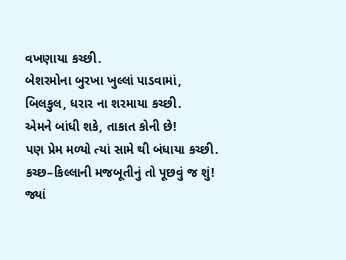વખણાયા કચ્છી.
બેશરમોના બુરખા ખુલ્લાં પાડવામાં,
બિલકુલ, ધરાર ના શરમાયા કચ્છી.
એમને બાંધી શકે, તાકાત કોની છે!
પણ પ્રેમ મળ્યો ત્યાં સામે થી બંધાયા કચ્છી.
કચ્છ–કિલ્લાની મજબૂતીનું તો પૂછવું જ શું!
જ્યાં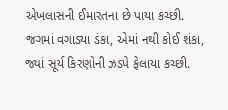એખલાસની ઈમારતના છે પાયા કચ્છી.
જગમાં વગાડ્યા ડંકા, એમાં નથી કોઈ શંકા,
જ્યાં સૂર્ય કિરણોની ઝડપે ફેલાયા કચ્છી.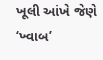ખૂલી આંખે જેણે ‘ખ્વાબ’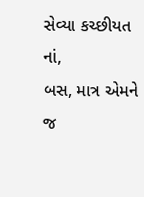સેવ્યા કચ્છીયત નાં,
બસ, માત્ર એમને જ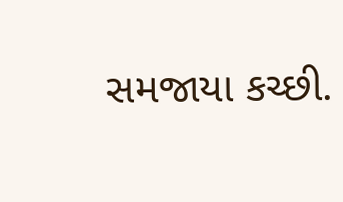સમજાયા કચ્છી.